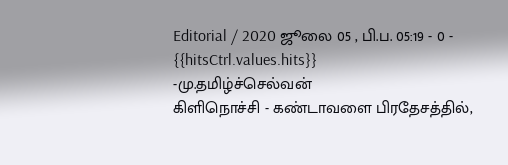Editorial / 2020 ஜூலை 05 , பி.ப. 05:19 - 0 - {{hitsCtrl.values.hits}}
-மு.தமிழ்ச்செல்வன்
கிளிநொச்சி - கண்டாவளை பிரதேசத்தில்,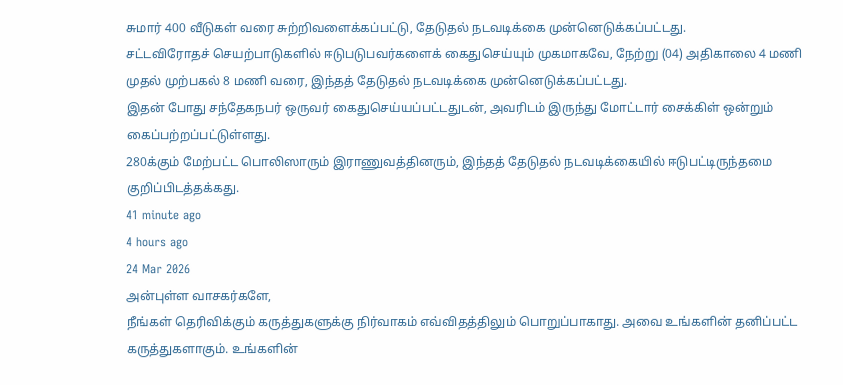சுமார் 400 வீடுகள் வரை சுற்றிவளைக்கப்பட்டு, தேடுதல் நடவடிக்கை முன்னெடுக்கப்பட்டது.
சட்டவிரோதச் செயற்பாடுகளில் ஈடுபடுபவர்களைக் கைதுசெய்யும் முகமாகவே, நேற்று (04) அதிகாலை 4 மணி முதல் முற்பகல் 8 மணி வரை, இந்தத் தேடுதல் நடவடிக்கை முன்னெடுக்கப்பட்டது.
இதன் போது சந்தேகநபர் ஒருவர் கைதுசெய்யப்பட்டதுடன், அவரிடம் இருந்து மோட்டார் சைக்கிள் ஒன்றும் கைப்பற்றப்பட்டுள்ளது.
280க்கும் மேற்பட்ட பொலிஸாரும் இராணுவத்தினரும், இந்தத் தேடுதல் நடவடிக்கையில் ஈடுபட்டிருந்தமை குறிப்பிடத்தக்கது.
41 minute ago
4 hours ago
24 Mar 2026
அன்புள்ள வாசகர்களே,
நீங்கள் தெரிவிக்கும் கருத்துகளுக்கு நிர்வாகம் எவ்விதத்திலும் பொறுப்பாகாது. அவை உங்களின் தனிப்பட்ட கருத்துகளாகும். உங்களின்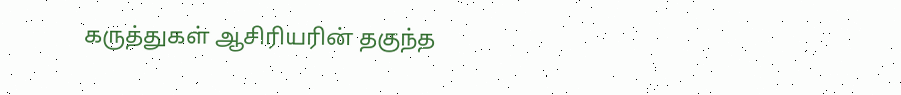கருத்துகள் ஆசிரியரின் தகுந்த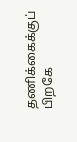தணிக்கைக்குப் பிறகே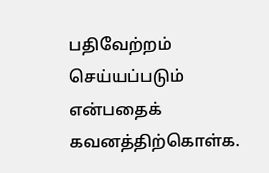பதிவேற்றம் செய்யப்படும் என்பதைக் கவனத்திற்கொள்க.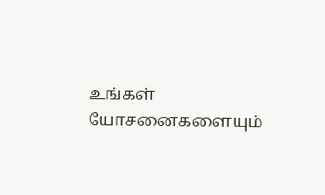உங்கள் யோசனைகளையும்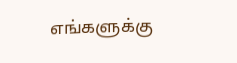எங்களுக்கு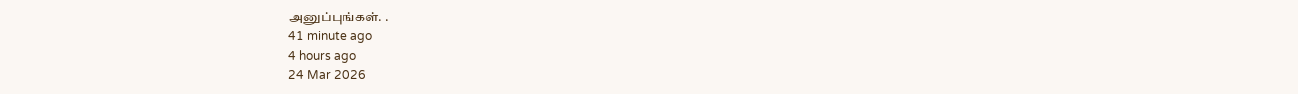அனுப்புங்கள். .
41 minute ago
4 hours ago
24 Mar 2026